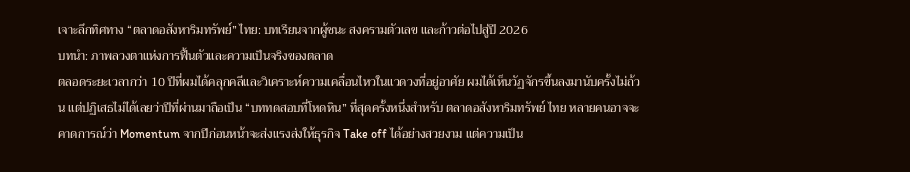เจาะลึกทิศทาง “ตลาดอสังหาริมทรัพย์” ไทย: บทเรียนจากผู้ชนะ สงครามตัวเลข และก้าวต่อไปสู่ปี 2026
บทนำ: ภาพลวงตาแห่งการฟื้นตัวและความเป็นจริงของตลาด
ตลอดระยะเวลากว่า 10 ปีที่ผมได้คลุกคลีและวิเคราะห์ความเคลื่อนไหวในแวดวงที่อยู่อาศัย ผมได้เห็นวัฏจักรขึ้นลงมานับครั้งไม่ถ้วน แต่ปฏิเสธไม่ได้เลยว่าปีที่ผ่านมาถือเป็น “บททดสอบที่โหดหิน” ที่สุดครั้งหนึ่งสำหรับ ตลาดอสังหาริมทรัพย์ ไทย หลายคนอาจจะคาดการณ์ว่า Momentum จากปีก่อนหน้าจะส่งแรงส่งให้ธุรกิจ Take off ได้อย่างสวยงาม แต่ความเป็น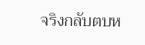จริงกลับตบห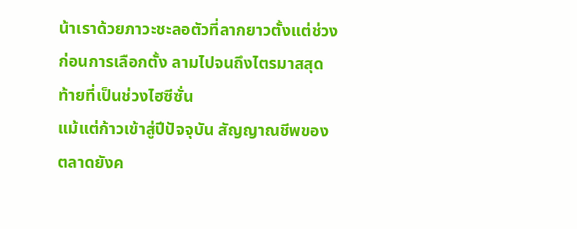น้าเราด้วยภาวะชะลอตัวที่ลากยาวตั้งแต่ช่วงก่อนการเลือกตั้ง ลามไปจนถึงไตรมาสสุดท้ายที่เป็นช่วงไฮซีซั่น
แม้แต่ก้าวเข้าสู่ปีปัจจุบัน สัญญาณชีพของตลาดยังค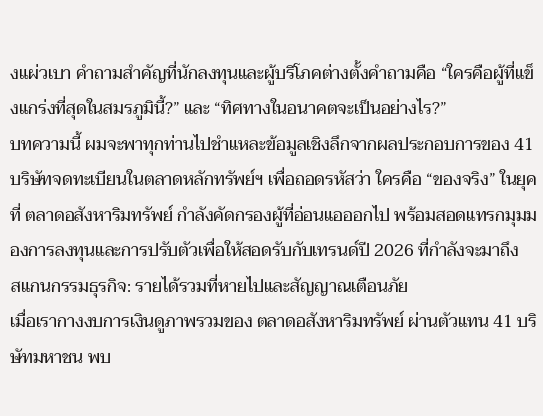งแผ่วเบา คำถามสำคัญที่นักลงทุนและผู้บริโภคต่างตั้งคำถามคือ “ใครคือผู้ที่แข็งแกร่งที่สุดในสมรภูมินี้?” และ “ทิศทางในอนาคตจะเป็นอย่างไร?”
บทความนี้ ผมจะพาทุกท่านไปชำแหละข้อมูลเชิงลึกจากผลประกอบการของ 41 บริษัทจดทะเบียนในตลาดหลักทรัพย์ฯ เพื่อถอดรหัสว่า ใครคือ “ของจริง” ในยุคที่ ตลาดอสังหาริมทรัพย์ กำลังคัดกรองผู้ที่อ่อนแอออกไป พร้อมสอดแทรกมุมมองการลงทุนและการปรับตัวเพื่อให้สอดรับกับเทรนด์ปี 2026 ที่กำลังจะมาถึง
สแกนกรรมธุรกิจ: รายได้รวมที่หายไปและสัญญาณเตือนภัย
เมื่อเรากางงบการเงินดูภาพรวมของ ตลาดอสังหาริมทรัพย์ ผ่านตัวแทน 41 บริษัทมหาชน พบ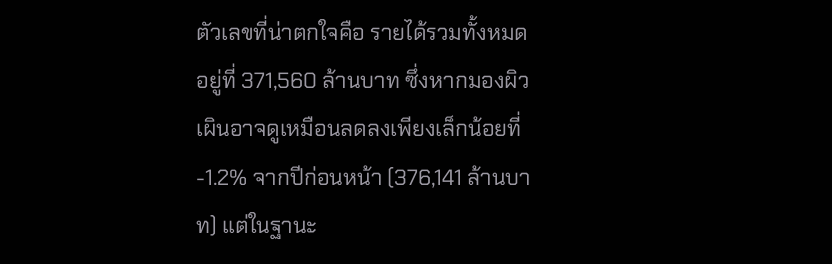ตัวเลขที่น่าตกใจคือ รายได้รวมทั้งหมดอยู่ที่ 371,560 ล้านบาท ซึ่งหากมองผิวเผินอาจดูเหมือนลดลงเพียงเล็กน้อยที่ -1.2% จากปีก่อนหน้า (376,141 ล้านบาท) แต่ในฐานะ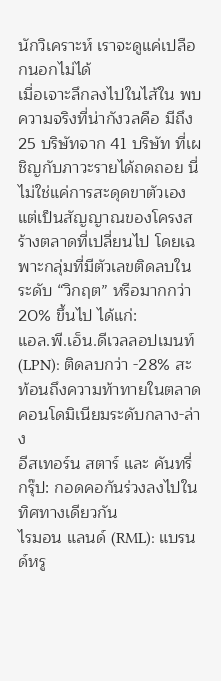นักวิเคราะห์ เราจะดูแค่เปลือกนอกไม่ได้
เมื่อเจาะลึกลงไปในไส้ใน พบความจริงที่น่ากังวลคือ มีถึง 25 บริษัทจาก 41 บริษัท ที่เผชิญกับภาวะรายได้ถดถอย นี่ไม่ใช่แค่การสะดุดขาตัวเอง แต่เป็นสัญญาณของโครงสร้างตลาดที่เปลี่ยนไป โดยเฉพาะกลุ่มที่มีตัวเลขติดลบในระดับ “วิกฤต” หรือมากกว่า 20% ขึ้นไป ได้แก่:
แอล.พี.เอ็น.ดีเวลลอปเมนท์ (LPN): ติดลบกว่า -28% สะท้อนถึงความท้าทายในตลาดคอนโดมิเนียมระดับกลาง-ล่าง
อีสเทอร์น สตาร์ และ คันทรี่ กรุ๊ป: กอดคอกันร่วงลงไปในทิศทางเดียวกัน
ไรมอน แลนด์ (RML): แบรนด์หรู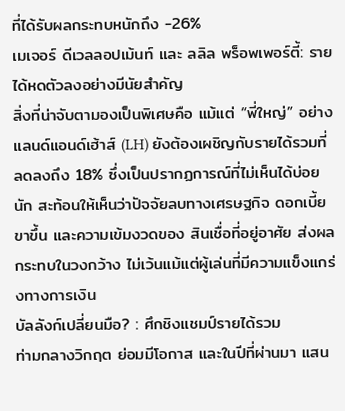ที่ได้รับผลกระทบหนักถึง -26%
เมเจอร์ ดีเวลลอปเม้นท์ และ ลลิล พร็อพเพอร์ตี้: รายได้หดตัวลงอย่างมีนัยสำคัญ
สิ่งที่น่าจับตามองเป็นพิเศษคือ แม้แต่ “พี่ใหญ่” อย่าง แลนด์แอนด์เฮ้าส์ (LH) ยังต้องเผชิญกับรายได้รวมที่ลดลงถึง 18% ซึ่งเป็นปรากฏการณ์ที่ไม่เห็นได้บ่อยนัก สะท้อนให้เห็นว่าปัจจัยลบทางเศรษฐกิจ ดอกเบี้ยขาขึ้น และความเข้มงวดของ สินเชื่อที่อยู่อาศัย ส่งผลกระทบในวงกว้าง ไม่เว้นแม้แต่ผู้เล่นที่มีความแข็งแกร่งทางการเงิน
บัลลังก์เปลี่ยนมือ? : ศึกชิงแชมป์รายได้รวม
ท่ามกลางวิกฤต ย่อมมีโอกาส และในปีที่ผ่านมา แสน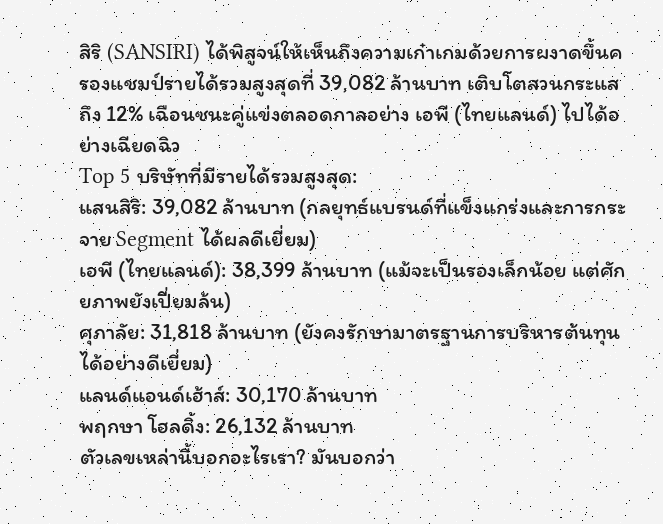สิริ (SANSIRI) ได้พิสูจน์ให้เห็นถึงความเก๋าเกมด้วยการผงาดขึ้นครองแชมป์รายได้รวมสูงสุดที่ 39,082 ล้านบาท เติบโตสวนกระแสถึง 12% เฉือนชนะคู่แข่งตลอดกาลอย่าง เอพี (ไทยแลนด์) ไปได้อย่างเฉียดฉิว
Top 5 บริษัทที่มีรายได้รวมสูงสุด:
แสนสิริ: 39,082 ล้านบาท (กลยุทธ์แบรนด์ที่แข็งแกร่งและการกระจาย Segment ได้ผลดีเยี่ยม)
เอพี (ไทยแลนด์): 38,399 ล้านบาท (แม้จะเป็นรองเล็กน้อย แต่ศักยภาพยังเปี่ยมล้น)
ศุภาลัย: 31,818 ล้านบาท (ยังคงรักษามาตรฐานการบริหารต้นทุนได้อย่างดีเยี่ยม)
แลนด์แอนด์เฮ้าส์: 30,170 ล้านบาท
พฤกษา โฮลดิ้ง: 26,132 ล้านบาท
ตัวเลขเหล่านี้บอกอะไรเรา? มันบอกว่า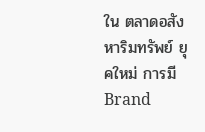ใน ตลาดอสังหาริมทรัพย์ ยุคใหม่ การมี Brand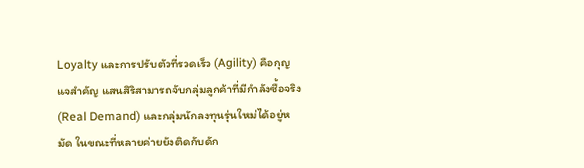Loyalty และการปรับตัวที่รวดเร็ว (Agility) คือกุญแจสำคัญ แสนสิริสามารถจับกลุ่มลูกค้าที่มีกำลังซื้อจริง (Real Demand) และกลุ่มนักลงทุนรุ่นใหม่ได้อยู่หมัด ในขณะที่หลายค่ายยังติดกับดัก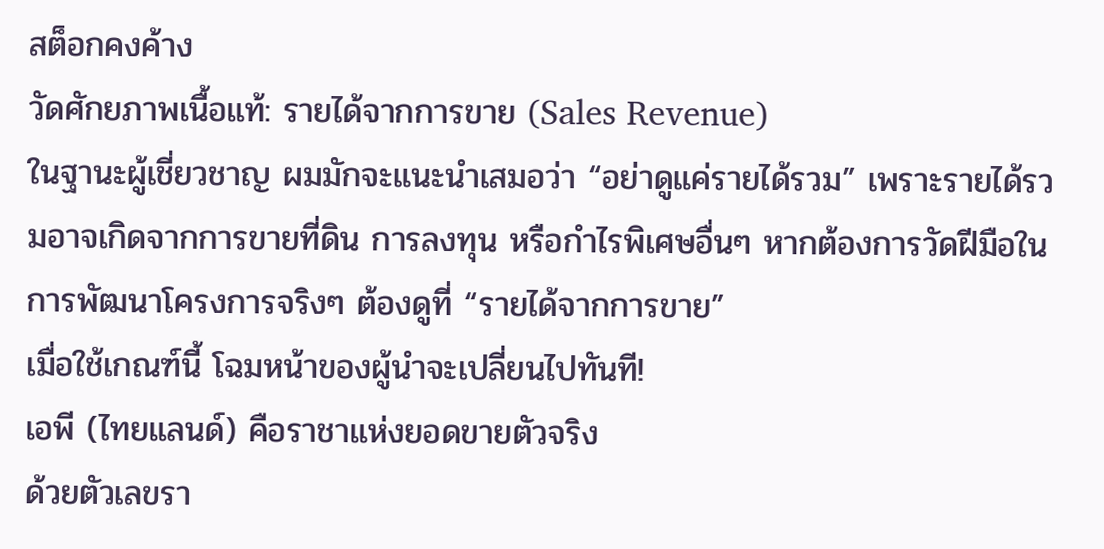สต็อกคงค้าง
วัดศักยภาพเนื้อแท้: รายได้จากการขาย (Sales Revenue)
ในฐานะผู้เชี่ยวชาญ ผมมักจะแนะนำเสมอว่า “อย่าดูแค่รายได้รวม” เพราะรายได้รวมอาจเกิดจากการขายที่ดิน การลงทุน หรือกำไรพิเศษอื่นๆ หากต้องการวัดฝีมือในการพัฒนาโครงการจริงๆ ต้องดูที่ “รายได้จากการขาย”
เมื่อใช้เกณฑ์นี้ โฉมหน้าของผู้นำจะเปลี่ยนไปทันที!
เอพี (ไทยแลนด์) คือราชาแห่งยอดขายตัวจริง
ด้วยตัวเลขรา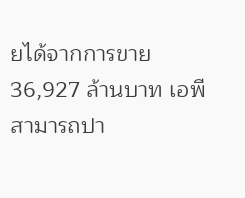ยได้จากการขาย 36,927 ล้านบาท เอพีสามารถปา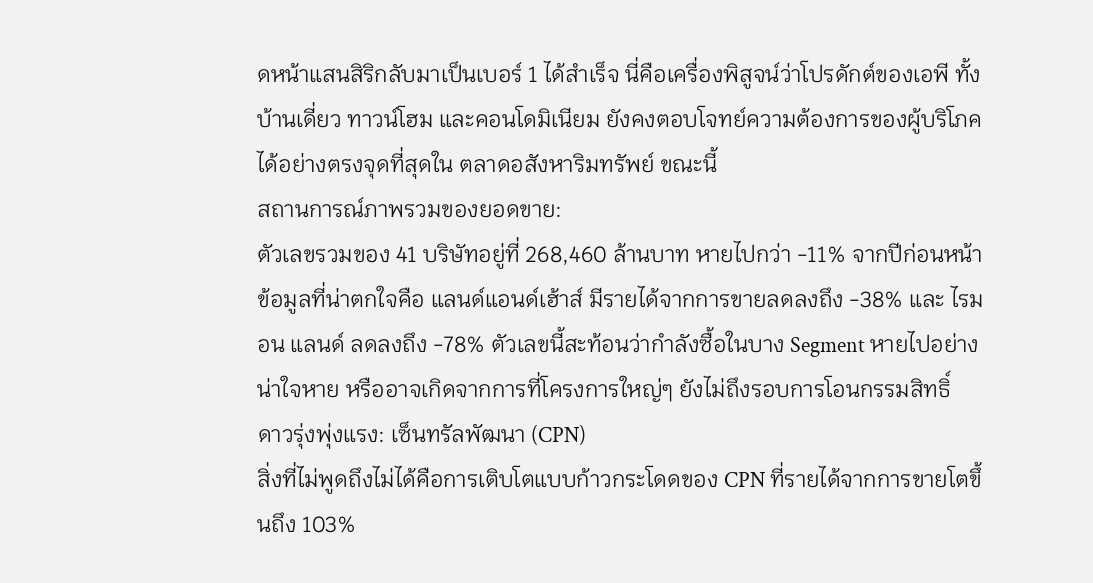ดหน้าแสนสิริกลับมาเป็นเบอร์ 1 ได้สำเร็จ นี่คือเครื่องพิสูจน์ว่าโปรดักต์ของเอพี ทั้งบ้านเดี่ยว ทาวน์โฮม และคอนโดมิเนียม ยังคงตอบโจทย์ความต้องการของผู้บริโภคได้อย่างตรงจุดที่สุดใน ตลาดอสังหาริมทรัพย์ ขณะนี้
สถานการณ์ภาพรวมของยอดขาย:
ตัวเลขรวมของ 41 บริษัทอยู่ที่ 268,460 ล้านบาท หายไปกว่า -11% จากปีก่อนหน้า ข้อมูลที่น่าตกใจคือ แลนด์แอนด์เฮ้าส์ มีรายได้จากการขายลดลงถึง -38% และ ไรมอน แลนด์ ลดลงถึง -78% ตัวเลขนี้สะท้อนว่ากำลังซื้อในบาง Segment หายไปอย่างน่าใจหาย หรืออาจเกิดจากการที่โครงการใหญ่ๆ ยังไม่ถึงรอบการโอนกรรมสิทธิ์
ดาวรุ่งพุ่งแรง: เซ็นทรัลพัฒนา (CPN)
สิ่งที่ไม่พูดถึงไม่ได้คือการเติบโตแบบก้าวกระโดดของ CPN ที่รายได้จากการขายโตขึ้นถึง 103%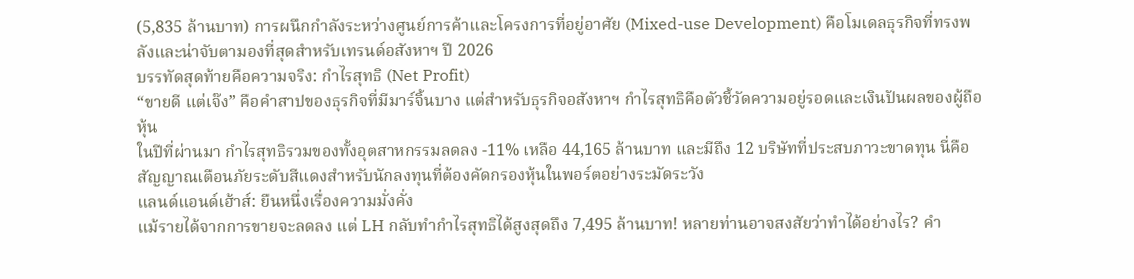(5,835 ล้านบาท) การผนึกกำลังระหว่างศูนย์การค้าและโครงการที่อยู่อาศัย (Mixed-use Development) คือโมเดลธุรกิจที่ทรงพลังและน่าจับตามองที่สุดสำหรับเทรนด์อสังหาฯ ปี 2026
บรรทัดสุดท้ายคือความจริง: กำไรสุทธิ (Net Profit)
“ขายดี แต่เจ๊ง” คือคำสาปของธุรกิจที่มีมาร์จิ้นบาง แต่สำหรับธุรกิจอสังหาฯ กำไรสุทธิคือตัวชี้วัดความอยู่รอดและเงินปันผลของผู้ถือหุ้น
ในปีที่ผ่านมา กำไรสุทธิรวมของทั้งอุตสาหกรรมลดลง -11% เหลือ 44,165 ล้านบาท และมีถึง 12 บริษัทที่ประสบภาวะขาดทุน นี่คือสัญญาณเตือนภัยระดับสีแดงสำหรับนักลงทุนที่ต้องคัดกรองหุ้นในพอร์ตอย่างระมัดระวัง
แลนด์แอนด์เฮ้าส์: ยืนหนึ่งเรื่องความมั่งคั่ง
แม้รายได้จากการขายจะลดลง แต่ LH กลับทำกำไรสุทธิได้สูงสุดถึง 7,495 ล้านบาท! หลายท่านอาจสงสัยว่าทำได้อย่างไร? คำ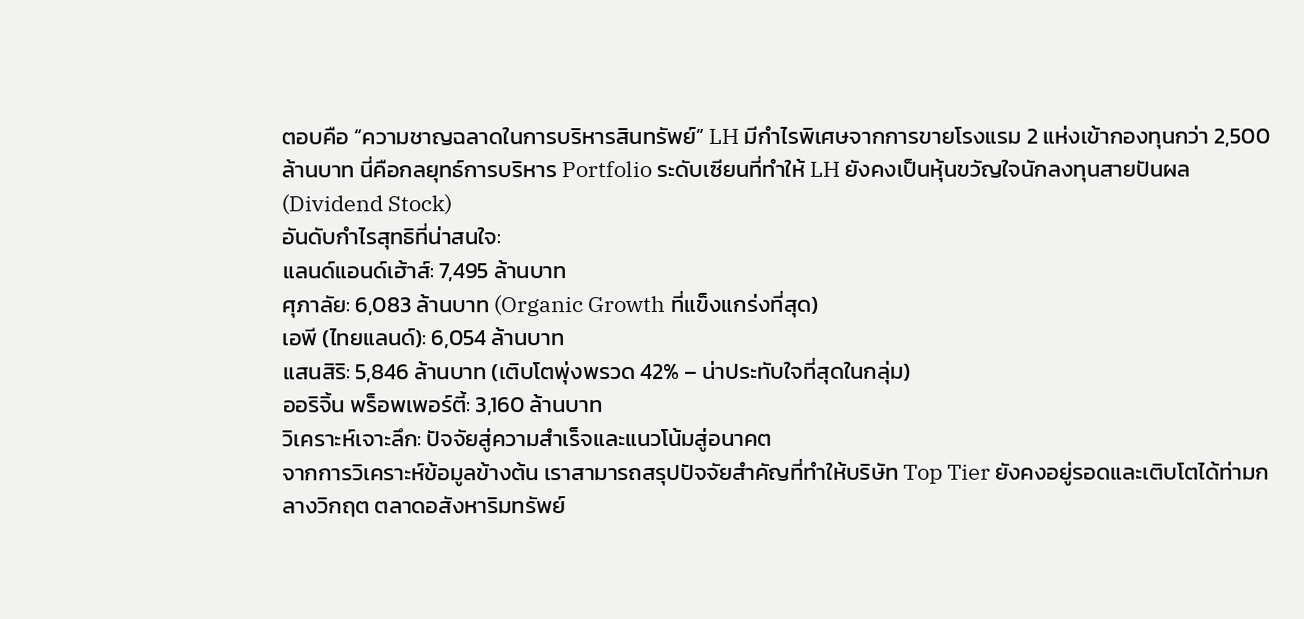ตอบคือ “ความชาญฉลาดในการบริหารสินทรัพย์” LH มีกำไรพิเศษจากการขายโรงแรม 2 แห่งเข้ากองทุนกว่า 2,500 ล้านบาท นี่คือกลยุทธ์การบริหาร Portfolio ระดับเซียนที่ทำให้ LH ยังคงเป็นหุ้นขวัญใจนักลงทุนสายปันผล (Dividend Stock)
อันดับกำไรสุทธิที่น่าสนใจ:
แลนด์แอนด์เฮ้าส์: 7,495 ล้านบาท
ศุภาลัย: 6,083 ล้านบาท (Organic Growth ที่แข็งแกร่งที่สุด)
เอพี (ไทยแลนด์): 6,054 ล้านบาท
แสนสิริ: 5,846 ล้านบาท (เติบโตพุ่งพรวด 42% – น่าประทับใจที่สุดในกลุ่ม)
ออริจิ้น พร็อพเพอร์ตี้: 3,160 ล้านบาท
วิเคราะห์เจาะลึก: ปัจจัยสู่ความสำเร็จและแนวโน้มสู่อนาคต
จากการวิเคราะห์ข้อมูลข้างต้น เราสามารถสรุปปัจจัยสำคัญที่ทำให้บริษัท Top Tier ยังคงอยู่รอดและเติบโตได้ท่ามกลางวิกฤต ตลาดอสังหาริมทรัพย์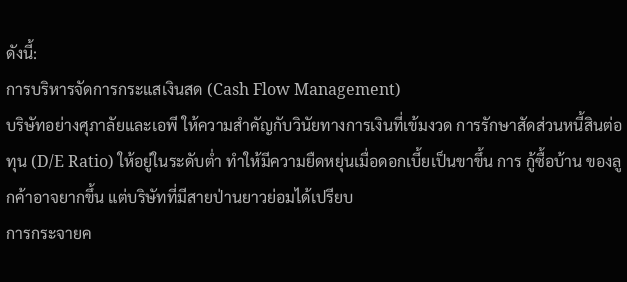ดังนี้:
การบริหารจัดการกระแสเงินสด (Cash Flow Management)
บริษัทอย่างศุภาลัยและเอพี ให้ความสำคัญกับวินัยทางการเงินที่เข้มงวด การรักษาสัดส่วนหนี้สินต่อทุน (D/E Ratio) ให้อยู่ในระดับต่ำ ทำให้มีความยืดหยุ่นเมื่อดอกเบี้ยเป็นขาขึ้น การ กู้ซื้อบ้าน ของลูกค้าอาจยากขึ้น แต่บริษัทที่มีสายป่านยาวย่อมได้เปรียบ
การกระจายค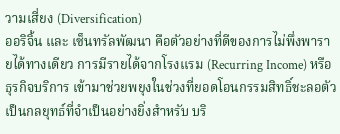วามเสี่ยง (Diversification)
ออริจิ้น และ เซ็นทรัลพัฒนา คือตัวอย่างที่ดีของการไม่พึ่งพารายได้ทางเดียว การมีรายได้จากโรงแรม (Recurring Income) หรือธุรกิจบริการ เข้ามาช่วยพยุงในช่วงที่ยอดโอนกรรมสิทธิ์ชะลอตัว เป็นกลยุทธ์ที่จำเป็นอย่างยิ่งสำหรับ บริ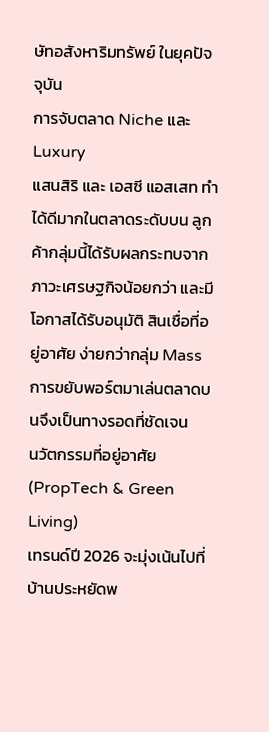ษัทอสังหาริมทรัพย์ ในยุคปัจจุบัน
การจับตลาด Niche และ Luxury
แสนสิริ และ เอสซี แอสเสท ทำได้ดีมากในตลาดระดับบน ลูกค้ากลุ่มนี้ได้รับผลกระทบจากภาวะเศรษฐกิจน้อยกว่า และมีโอกาสได้รับอนุมัติ สินเชื่อที่อยู่อาศัย ง่ายกว่ากลุ่ม Mass การขยับพอร์ตมาเล่นตลาดบนจึงเป็นทางรอดที่ชัดเจน
นวัตกรรมที่อยู่อาศัย (PropTech & Green Living)
เทรนด์ปี 2026 จะมุ่งเน้นไปที่บ้านประหยัดพ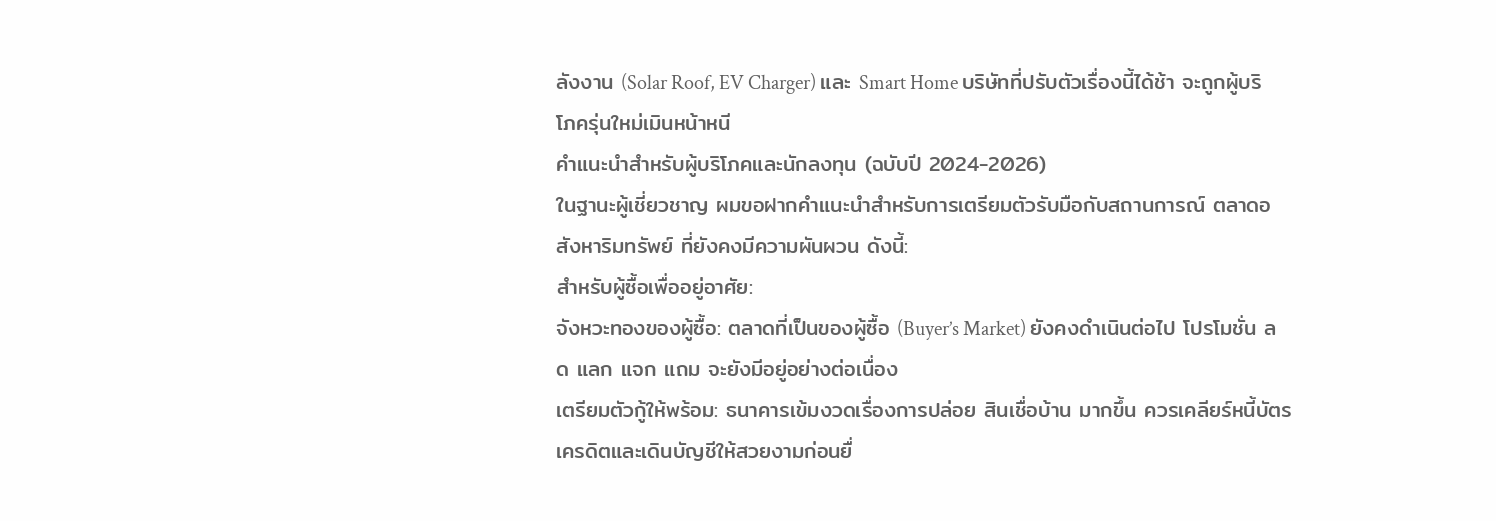ลังงาน (Solar Roof, EV Charger) และ Smart Home บริษัทที่ปรับตัวเรื่องนี้ได้ช้า จะถูกผู้บริโภครุ่นใหม่เมินหน้าหนี
คำแนะนำสำหรับผู้บริโภคและนักลงทุน (ฉบับปี 2024-2026)
ในฐานะผู้เชี่ยวชาญ ผมขอฝากคำแนะนำสำหรับการเตรียมตัวรับมือกับสถานการณ์ ตลาดอสังหาริมทรัพย์ ที่ยังคงมีความผันผวน ดังนี้:
สำหรับผู้ซื้อเพื่ออยู่อาศัย:
จังหวะทองของผู้ซื้อ: ตลาดที่เป็นของผู้ซื้อ (Buyer’s Market) ยังคงดำเนินต่อไป โปรโมชั่น ลด แลก แจก แถม จะยังมีอยู่อย่างต่อเนื่อง
เตรียมตัวกู้ให้พร้อม: ธนาคารเข้มงวดเรื่องการปล่อย สินเชื่อบ้าน มากขึ้น ควรเคลียร์หนี้บัตรเครดิตและเดินบัญชีให้สวยงามก่อนยื่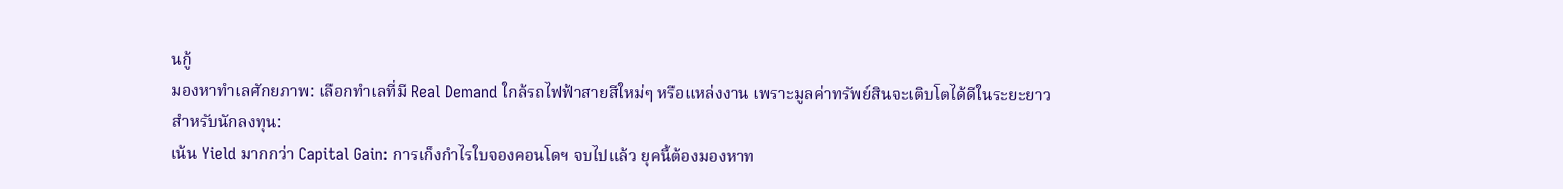นกู้
มองหาทำเลศักยภาพ: เลือกทำเลที่มี Real Demand ใกล้รถไฟฟ้าสายสีใหม่ๆ หรือแหล่งงาน เพราะมูลค่าทรัพย์สินจะเติบโตได้ดีในระยะยาว
สำหรับนักลงทุน:
เน้น Yield มากกว่า Capital Gain: การเก็งกำไรใบจองคอนโดฯ จบไปแล้ว ยุคนี้ต้องมองหาท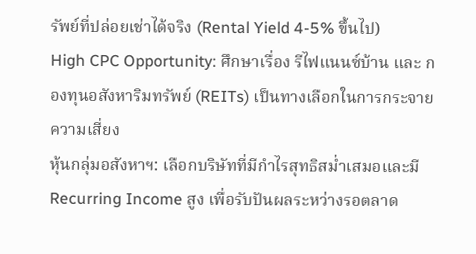รัพย์ที่ปล่อยเช่าได้จริง (Rental Yield 4-5% ขึ้นไป)
High CPC Opportunity: ศึกษาเรื่อง รีไฟแนนซ์บ้าน และ กองทุนอสังหาริมทรัพย์ (REITs) เป็นทางเลือกในการกระจายความเสี่ยง
หุ้นกลุ่มอสังหาฯ: เลือกบริษัทที่มีกำไรสุทธิสม่ำเสมอและมี Recurring Income สูง เพื่อรับปันผลระหว่างรอตลาด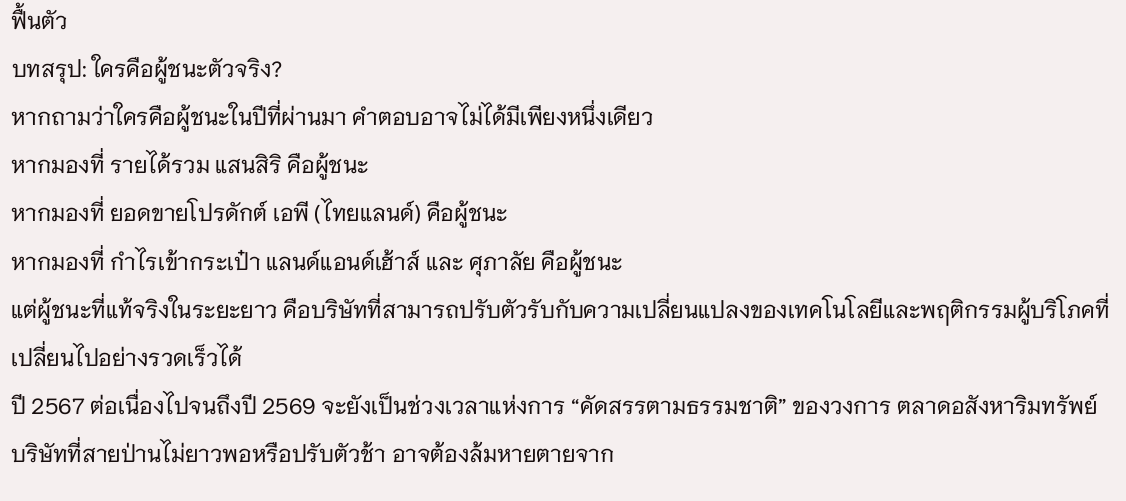ฟื้นตัว
บทสรุป: ใครคือผู้ชนะตัวจริง?
หากถามว่าใครคือผู้ชนะในปีที่ผ่านมา คำตอบอาจไม่ได้มีเพียงหนึ่งเดียว
หากมองที่ รายได้รวม แสนสิริ คือผู้ชนะ
หากมองที่ ยอดขายโปรดักต์ เอพี (ไทยแลนด์) คือผู้ชนะ
หากมองที่ กำไรเข้ากระเป๋า แลนด์แอนด์เฮ้าส์ และ ศุภาลัย คือผู้ชนะ
แต่ผู้ชนะที่แท้จริงในระยะยาว คือบริษัทที่สามารถปรับตัวรับกับความเปลี่ยนแปลงของเทคโนโลยีและพฤติกรรมผู้บริโภคที่เปลี่ยนไปอย่างรวดเร็วได้
ปี 2567 ต่อเนื่องไปจนถึงปี 2569 จะยังเป็นช่วงเวลาแห่งการ “คัดสรรตามธรรมชาติ” ของวงการ ตลาดอสังหาริมทรัพย์ บริษัทที่สายป่านไม่ยาวพอหรือปรับตัวช้า อาจต้องล้มหายตายจาก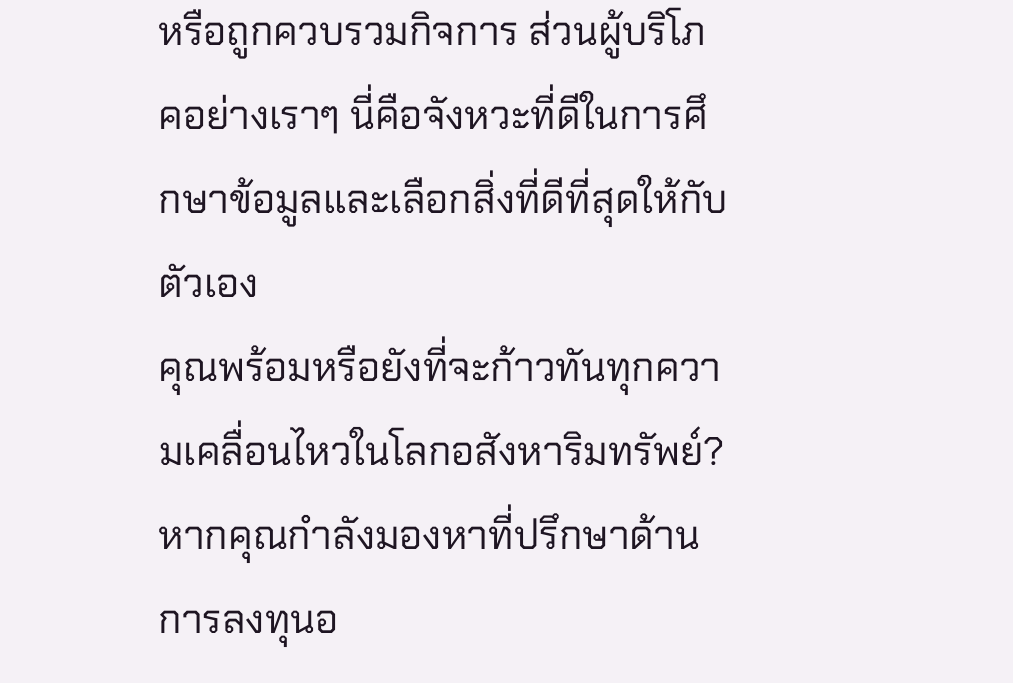หรือถูกควบรวมกิจการ ส่วนผู้บริโภคอย่างเราๆ นี่คือจังหวะที่ดีในการศึกษาข้อมูลและเลือกสิ่งที่ดีที่สุดให้กับตัวเอง
คุณพร้อมหรือยังที่จะก้าวทันทุกความเคลื่อนไหวในโลกอสังหาริมทรัพย์?
หากคุณกำลังมองหาที่ปรึกษาด้านการลงทุนอ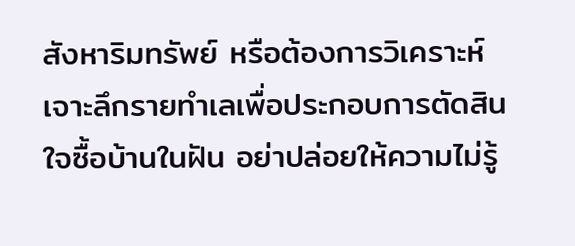สังหาริมทรัพย์ หรือต้องการวิเคราะห์เจาะลึกรายทำเลเพื่อประกอบการตัดสินใจซื้อบ้านในฝัน อย่าปล่อยให้ความไม่รู้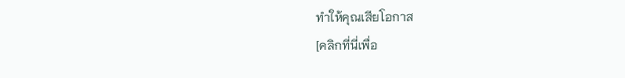ทำให้คุณเสียโอกาส
[คลิกที่นี่เพื่อ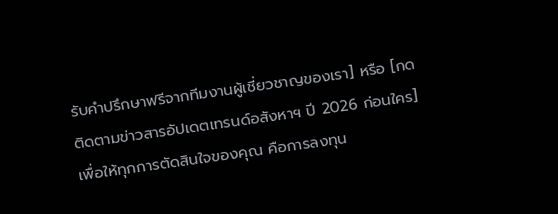รับคำปรึกษาฟรีจากทีมงานผู้เชี่ยวชาญของเรา] หรือ [กดติดตามข่าวสารอัปเดตเทรนด์อสังหาฯ ปี 2026 ก่อนใคร] เพื่อให้ทุกการตัดสินใจของคุณ คือการลงทุน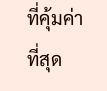ที่คุ้มค่าที่สุด